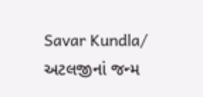Savar Kundla/ અટલજીનાં જન્મ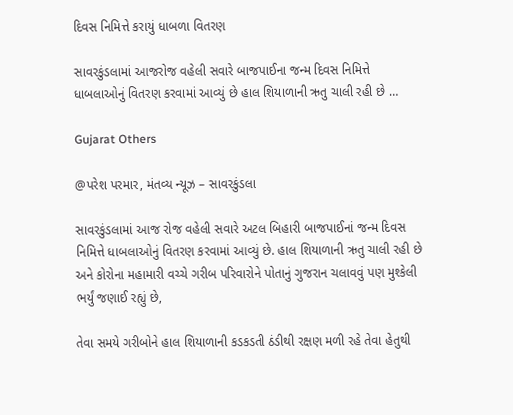દિવસ નિમિત્તે કરાયું ધાબળા વિતરણ

સાવરકુંડલામાં આજરોજ વહેલી સવારે બાજપાઈના જન્મ દિવસ નિમિત્તે ધાબલાઓનું વિતરણ કરવામાં આવ્યું છે હાલ શિયાળાની ઋતુ ચાલી રહી છે …

Gujarat Others

@પરેશ પરમાર, મંતવ્ય ન્યૂઝ – સાવરકુંડલા

સાવરકુંડલામાં આજ રોજ વહેલી સવારે અટલ બિહારી બાજપાઈનાં જન્મ દિવસ નિમિત્તે ધાબલાઓનું વિતરણ કરવામાં આવ્યું છે. હાલ શિયાળાની ઋતુ ચાલી રહી છે અને કોરોના મહામારી વચ્ચે ગરીબ પરિવારોને પોતાનું ગુજરાન ચલાવવું પણ મુશ્કેલી ભર્યું જણાઈ રહ્યું છે,

તેવા સમયે ગરીબોને હાલ શિયાળાની કડકડતી ઠંડીથી રક્ષણ મળી રહે તેવા હેતુથી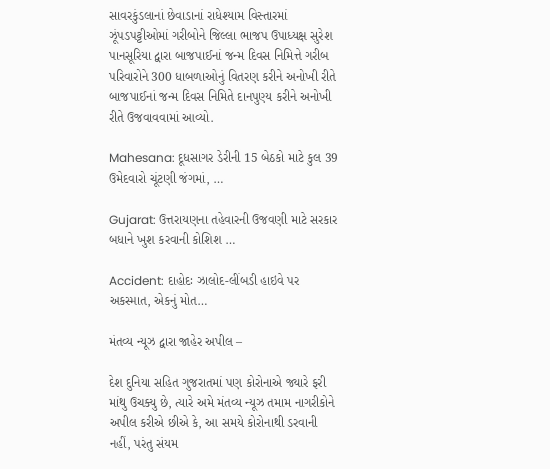સાવરકુંડલાનાં છેવાડાનાં રાધેશ્યામ વિસ્તારમાં ઝૂંપડપટ્ટીઓમાં ગરીબોને જિલ્લા ભાજપ ઉપાધ્યક્ષ સુરેશ પાનસૂરિયા દ્વારા બાજપાઈનાં જન્મ દિવસ નિમિત્તે ગરીબ પરિવારોને 300 ધાબળાઓનું વિતરણ કરીને અનોખી રીતે બાજપાઈનાં જન્મ દિવસ નિમિતે દાનપુણ્ય કરીને અનોખી રીતે ઉજવાવવામાં આવ્યો.

Mahesana: દૂધસાગર ડેરીની 15 બેઠકો માટે કુલ 39 ઉમેદવારો ચૂંટણી જંગમાં, …

Gujarat: ઉત્તરાયણના તહેવારની ઉજવણી માટે સરકાર બધાને ખુશ કરવાની કોશિશ …

Accident: દાહોદઃ ઝાલોદ-લીંબડી હાઇવે પર અકસ્માત, એકનું મોત…

મંતવ્ય ન્યૂઝ દ્વારા જાહેર અપીલ –

દેશ દુનિયા સહિત ગુજરાતમાં પણ કોરોનાએ જ્યારે ફરી માંથુ ઉચક્યુ છે, ત્યારે અમે મંતવ્ય ન્યૂઝ તમામ નાગરીકોને અપીલ કરીએ છીએ કે, આ સમયે કોરોનાથી ડરવાની નહીં, પરંતુ સંયમ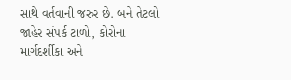સાથે વર્તવાની જરુર છે. બને તેટલો જાહેર સંપર્ક ટાળો, કોરોના માર્ગદર્શીકા અને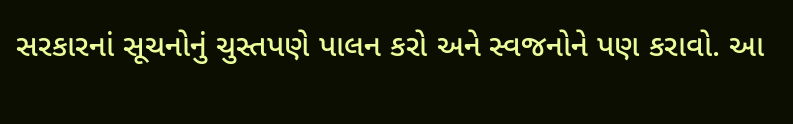સરકારનાં સૂચનોનું ચુસ્તપણે પાલન કરો અને સ્વજનોને પણ કરાવો. આ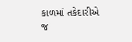કાળમાં તકેદારીએ જ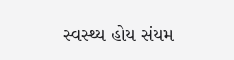સ્વસ્થ્ય હોય સંયમ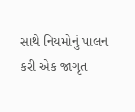સાથે નિયમોનું પાલન કરી એક જાગૃત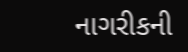નાગરીકની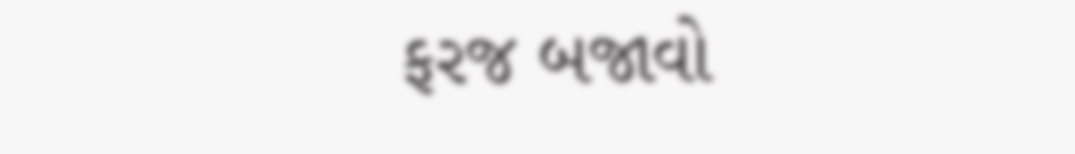ફરજ બજાવો